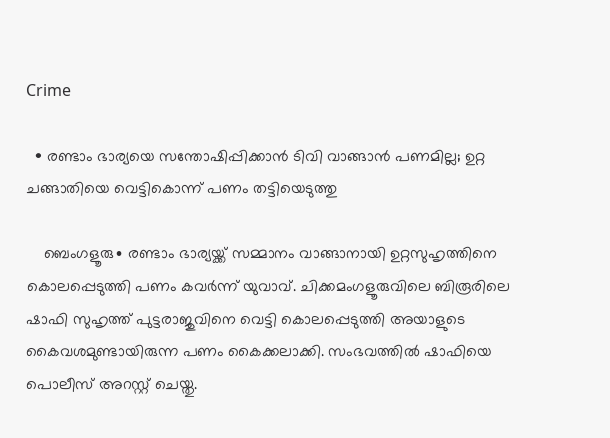Crime

  • രണ്ടാം ഭാര്യയെ സന്തോഷിപ്പിക്കാൻ ടിവി വാങ്ങാൻ പണമില്ല; ഉറ്റ ചങ്ങാതിയെ വെട്ടികൊന്ന് പണം തട്ടിയെടുത്തു

    ബെംഗളൂരു∙ രണ്ടാം ഭാര്യയ്ക്ക് സമ്മാനം വാങ്ങാനായി ഉറ്റസുഹൃത്തിനെ കൊലപ്പെടുത്തി പണം കവർന്ന് യുവാവ്. ചിക്കമംഗളൂരുവിലെ ബിരൂരിലെ ഷാഫി സുഹൃത്ത് പുട്ടരാജുവിനെ വെട്ടി കൊലപ്പെടുത്തി അയാളുടെ കൈവശമുണ്ടായിരുന്ന പണം കൈക്കലാക്കി. സംഭവത്തിൽ ഷാഫിയെ പൊലീസ് അറസ്റ്റ് ചെയ്തു.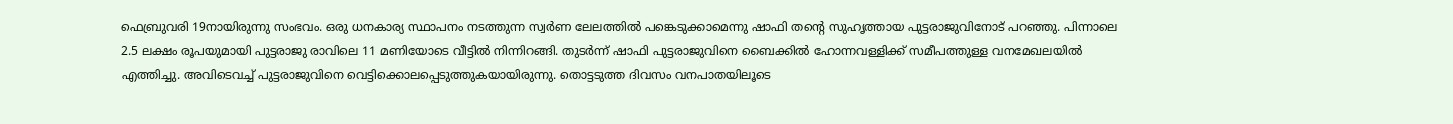ഫെബ്രുവരി 19നായിരുന്നു സംഭവം. ഒരു ധനകാര്യ സ്ഥാപനം നടത്തുന്ന സ്വർണ ലേലത്തിൽ പങ്കെടുക്കാമെന്നു ഷാഫി തന്റെ സുഹൃത്തായ പുട്ടരാജുവിനോട് പറഞ്ഞു. പിന്നാലെ 2.5 ലക്ഷം രൂപയുമായി പുട്ടരാജു രാവിലെ 11 മണിയോടെ വീട്ടിൽ നിന്നിറങ്ങി. തുടർന്ന് ഷാഫി പുട്ടരാജുവിനെ ബൈക്കിൽ ഹോന്നവള്ളിക്ക് സമീപത്തുള്ള വനമേഖലയിൽ എത്തിച്ചു. അവിടെവച്ച് പുട്ടരാജുവിനെ വെട്ടിക്കൊലപ്പെടുത്തുകയായിരുന്നു. തൊട്ടടുത്ത ദിവസം വനപാതയിലൂടെ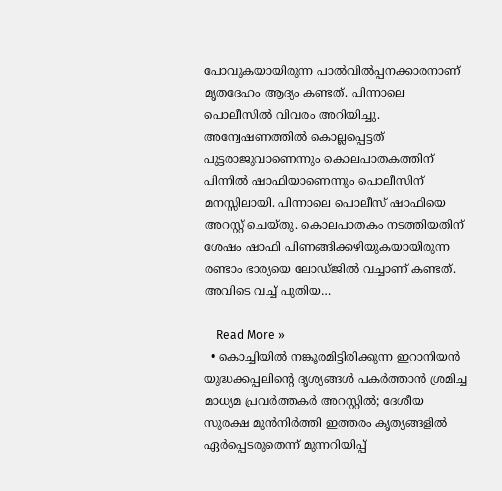പോവുകയായിരുന്ന പാൽവിൽപ്പനക്കാരനാണ് മൃതദേഹം ആദ്യം കണ്ടത്. പിന്നാലെ പൊലീസിൽ വിവരം അറിയിച്ചു. അന്വേഷണത്തിൽ കൊല്ലപ്പെട്ടത് പുട്ടരാജുവാണെന്നും കൊലപാതകത്തിന് പിന്നില്‍ ഷാഫിയാണെന്നും പൊലീസിന് മനസ്സിലായി. പിന്നാലെ പൊലീസ് ഷാഫിയെ അറസ്റ്റ് ചെയ്തു. കൊലപാതകം നടത്തിയതിന് ശേഷം ഷാഫി പിണങ്ങിക്കഴിയുകയായിരുന്ന രണ്ടാം ഭാര്യയെ ലോ‍ഡ്ജിൽ വച്ചാണ് കണ്ടത്. അവിടെ വച്ച് പുതിയ…

    Read More »
  • കൊച്ചിയിൽ നങ്കൂരമിട്ടിരിക്കുന്ന ഇറാനിയൻ യുദ്ധക്കപ്പലിന്റെ ദൃശ്യങ്ങൾ പകർത്താൻ ശ്രമിച്ച മാധ്യമ പ്രവർത്തകർ അറസ്റ്റിൽ; ദേശീയ സുരക്ഷ മുൻനിർത്തി ഇത്തരം കൃത്യങ്ങളിൽ ഏർപ്പെടരുതെന്ന് മുന്നറിയിപ്പ്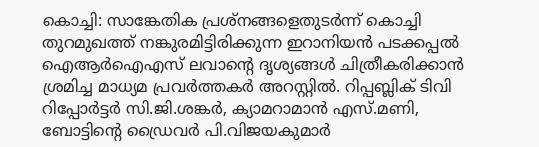കൊച്ചി: സാങ്കേതിക പ്രശ്നങ്ങളെതുടർന്ന് കൊച്ചി തുറമുഖത്ത് നങ്കുരമിട്ടിരിക്കുന്ന ഇറാനിയൻ പടക്കപ്പൽ ഐആർഐഎസ് ലവാന്റെ ദൃശ്യങ്ങൾ ചിത്രീകരിക്കാൻ ശ്രമിച്ച മാധ്യമ പ്രവർത്തകർ അറസ്റ്റിൽ. റിപ്പബ്ലിക് ടിവി റിപ്പോർട്ടർ സി.ജി.ശങ്കർ, ക്യാമറാമാൻ എസ്.മണി, ബോട്ടിന്റെ ഡ്രൈവർ പി.വിജയകുമാർ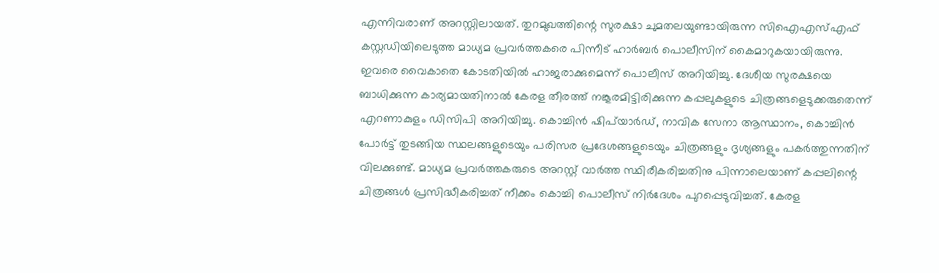എന്നിവരാണ് അറസ്റ്റിലായത്. തുറമുഖത്തിന്റെ സുരക്ഷാ ചുമതലയുണ്ടായിരുന്ന സിഐഎസ്എഫ് കസ്റ്റഡിയിലെടുത്ത മാധ്യമ പ്രവർത്തകരെ പിന്നീട് ഹാർബർ പൊലീസിന് കൈമാറുകയായിരുന്നു. ഇവരെ വൈകാതെ കോടതിയിൽ ഹാജരാക്കുമെന്ന് പൊലീസ് അറിയിച്ചു. ദേശീയ സുരക്ഷയെ ബാധിക്കുന്ന കാര്യമായതിനാൽ കേരള തീരത്ത് നങ്കൂരമിട്ടിരിക്കുന്ന കപ്പലുകളുടെ ‌ചിത്രങ്ങളെടുക്കരുതെന്ന് എറണാകുളം ഡിസിപി അറിയിച്ചു. കൊച്ചിൻ ഷിപ്‍യാർഡ്, നാവിക സേനാ ആസ്ഥാനം, കൊച്ചിൻ പോർട്ട് തുടങ്ങിയ സ്ഥലങ്ങളുടെയും പരിസര പ്രദേശങ്ങളുടെയും ചിത്രങ്ങളും ദൃശ്യങ്ങളും പകർത്തുന്നതിന് വിലക്കുണ്ട്. മാധ്യമ പ്രവർത്തകരുടെ അറസ്റ്റ് വാർത്ത സ്ഥിരീകരിച്ചതിനു പിന്നാലെയാണ് കപ്പലിന്റെ ചിത്രങ്ങൾ പ്രസിദ്ധീകരിച്ചത് നീക്കം കൊച്ചി പൊലീസ് നിർദേശം പുറപ്പെടുവിച്ചത്. കേരള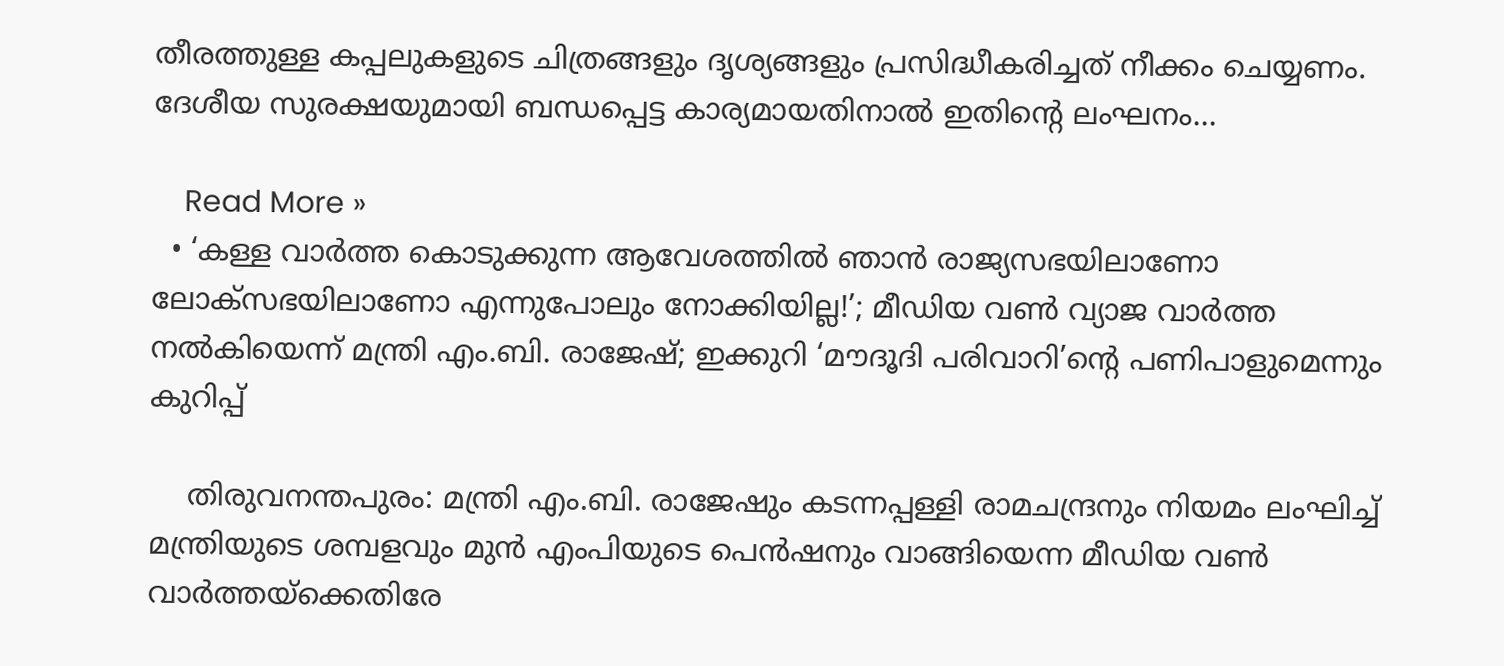തീരത്തുള്ള കപ്പലുകളുടെ ചിത്രങ്ങളും ദൃശ്യങ്ങളും പ്രസിദ്ധീകരിച്ചത് നീക്കം ചെയ്യണം. ദേശീയ സുരക്ഷയുമായി ബന്ധപ്പെട്ട കാര്യമായതിനാൽ ഇതിന്റെ ലംഘനം…

    Read More »
  • ‘കള്ള വാര്‍ത്ത കൊടുക്കുന്ന ആവേശത്തില്‍ ഞാന്‍ രാജ്യസഭയിലാണോ ലോക്‌സഭയിലാണോ എന്നുപോലും നോക്കിയില്ല!’; മീഡിയ വണ്‍ വ്യാജ വാര്‍ത്ത നല്‍കിയെന്ന് മന്ത്രി എം.ബി. രാജേഷ്; ഇക്കുറി ‘മൗദൂദി പരിവാറി’ന്റെ പണിപാളുമെന്നും കുറിപ്പ്

    തിരുവനന്തപുരം: മന്ത്രി എം.ബി. രാജേഷും കടന്നപ്പള്ളി രാമചന്ദ്രനും നിയമം ലംഘിച്ച് മന്ത്രിയുടെ ശമ്പളവും മുന്‍ എംപിയുടെ പെന്‍ഷനും വാങ്ങിയെന്ന മീഡിയ വണ്‍ വാര്‍ത്തയ്‌ക്കെതിരേ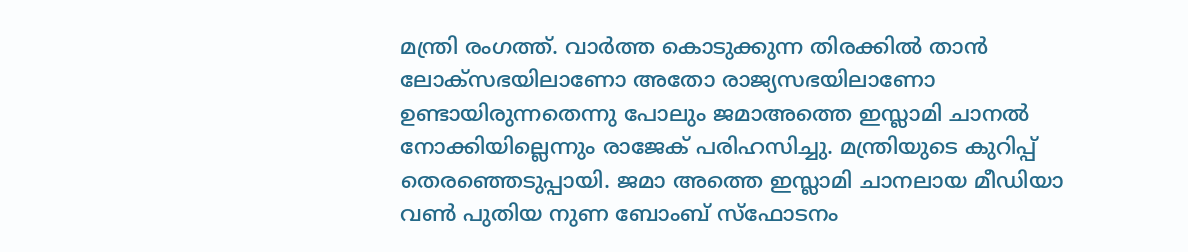മന്ത്രി രംഗത്ത്. വാര്‍ത്ത കൊടുക്കുന്ന തിരക്കില്‍ താന്‍ ലോക്‌സഭയിലാണോ അതോ രാജ്യസഭയിലാണോ ഉണ്ടായിരുന്നതെന്നു പോലും ജമാഅത്തെ ഇസ്ലാമി ചാനല്‍ നോക്കിയില്ലെന്നും രാജേക് പരിഹസിച്ചു. മന്ത്രിയുടെ കുറിപ്പ് തെരഞ്ഞെടുപ്പായി. ജമാ അത്തെ ഇസ്ലാമി ചാനലായ മീഡിയാ വണ്‍ പുതിയ നുണ ബോംബ് സ്‌ഫോടനം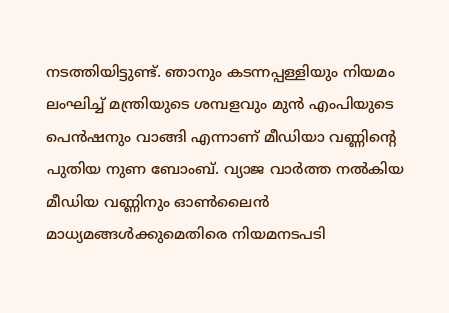നടത്തിയിട്ടുണ്ട്. ഞാനും കടന്നപ്പള്ളിയും നിയമം ലംഘിച്ച് മന്ത്രിയുടെ ശമ്പളവും മുന്‍ എംപിയുടെ പെന്‍ഷനും വാങ്ങി എന്നാണ് മീഡിയാ വണ്ണിന്റെ പുതിയ നുണ ബോംബ്. വ്യാജ വാര്‍ത്ത നല്‍കിയ മീഡിയ വണ്ണിനും ഓണ്‍ലൈന്‍ മാധ്യമങ്ങള്‍ക്കുമെതിരെ നിയമനടപടി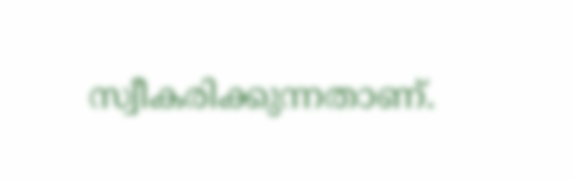സ്വീകരിക്കുന്നതാണ്.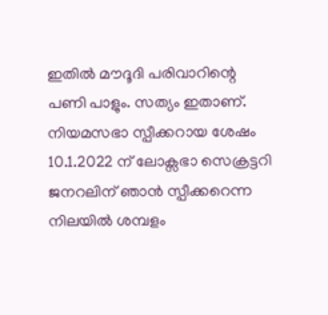ഇതില്‍ മൗദൂദി പരിവാറിന്റെ പണി പാളും. സത്യം ഇതാണ്. നിയമസഭാ സ്പീക്കറായ ശേഷം 10.1.2022 ന് ലോക്സഭാ സെക്രട്ടറി ജനറലിന് ഞാന്‍ സ്പീക്കറെന്ന നിലയില്‍ ശമ്പളം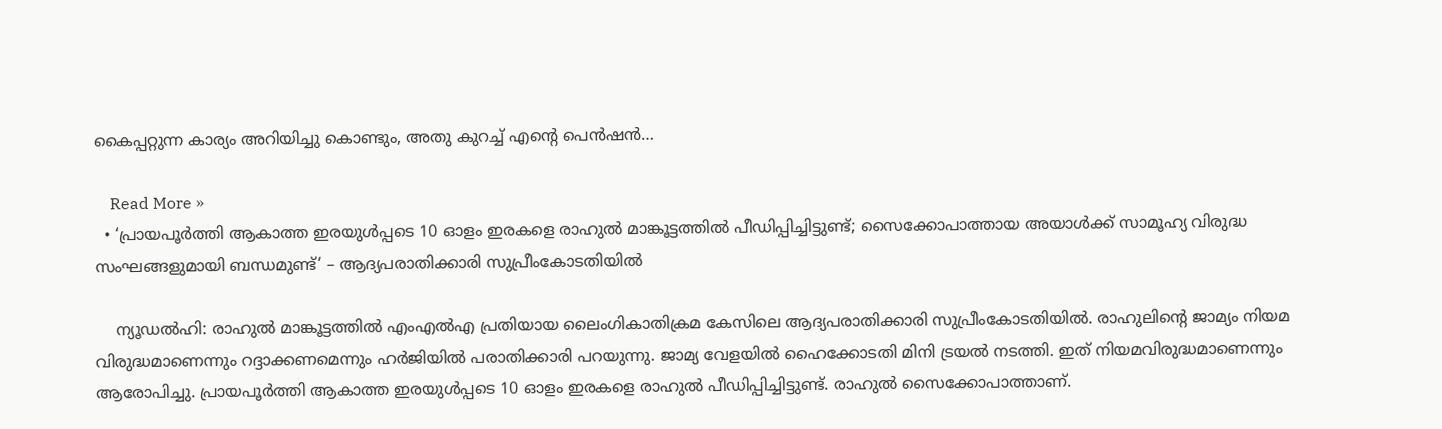കൈപ്പറ്റുന്ന കാര്യം അറിയിച്ചു കൊണ്ടും, അതു കുറച്ച് എന്റെ പെന്‍ഷന്‍…

    Read More »
  • ‘പ്രായപൂര്‍ത്തി ആകാത്ത ഇരയുള്‍പ്പടെ 10 ഓളം ഇരകളെ രാഹുല്‍ മാങ്കൂട്ടത്തില്‍ പീഡിപ്പിച്ചിട്ടുണ്ട്; സൈക്കോപാത്തായ അയാൾക്ക് സാമൂഹ്യ വിരുദ്ധ സംഘങ്ങളുമായി ബന്ധമുണ്ട്‘ – ആദ്യപരാതിക്കാരി സുപ്രീംകോടതിയില്‍

    ന്യൂഡല്‍ഹി: രാഹുല്‍ മാങ്കൂട്ടത്തില്‍ എംഎല്‍എ പ്രതിയായ ലൈംഗികാതിക്രമ കേസിലെ ആദ്യപരാതിക്കാരി സുപ്രീംകോടതിയില്‍. രാഹുലിന്റെ ജാമ്യം നിയമ വിരുദ്ധമാണെന്നും റദ്ദാക്കണമെന്നും ഹര്‍ജിയില്‍ പരാതിക്കാരി പറയുന്നു. ജാമ്യ വേളയില്‍ ഹൈക്കോടതി മിനി ട്രയല്‍ നടത്തി. ഇത് നിയമവിരുദ്ധമാണെന്നും ആരോപിച്ചു. പ്രായപൂര്‍ത്തി ആകാത്ത ഇരയുള്‍പ്പടെ 10 ഓളം ഇരകളെ രാഹുല്‍ പീഡിപ്പിച്ചിട്ടുണ്ട്. രാഹുല്‍ സൈക്കോപാത്താണ്.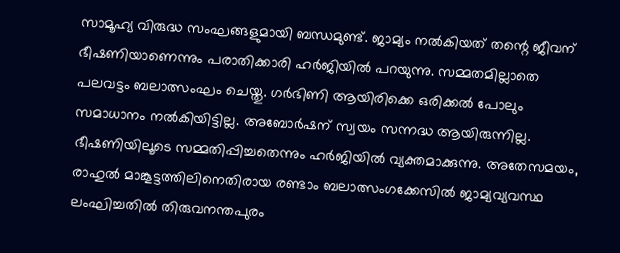സാമൂഹ്യ വിരുദ്ധ സംഘങ്ങളുമായി ബന്ധമുണ്ട്. ജാമ്യം നല്‍കിയത് തന്റെ ജീവന് ഭീഷണിയാണെന്നും പരാതിക്കാരി ഹര്‍ജിയില്‍ പറയുന്നു. സമ്മതമില്ലാതെ പലവട്ടം ബലാത്സംഘം ചെയ്തു. ഗര്‍ഭിണി ആയിരിക്കെ ഒരിക്കല്‍ പോലും സമാധാനം നല്‍കിയിട്ടില്ല. അബോര്‍ഷന് സ്വയം സന്നദ്ധ ആയിരുന്നില്ല. ഭീഷണിയിലൂടെ സമ്മതിപ്പിച്ചതെന്നും ഹർജിയിൽ വ്യക്തമാക്കുന്നു. അതേസമയം, രാഹുൽ മാങ്കൂട്ടത്തിലിനെതിരായ രണ്ടാം ബലാത്സംഗക്കേസിൽ ജാമ്യവ്യവസ്ഥ ലംഘിച്ചതിൽ തിരുവനന്തപുരം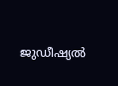ജുഡീഷ്യൽ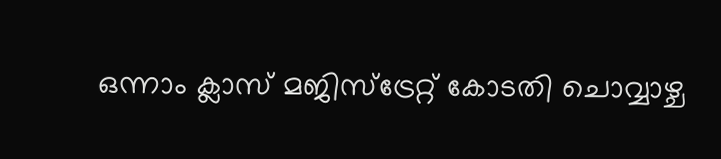ഒന്നാം ക്ലാസ് മജിസ്ട്രേറ്റ് കോടതി ചൊവ്വാഴ്ച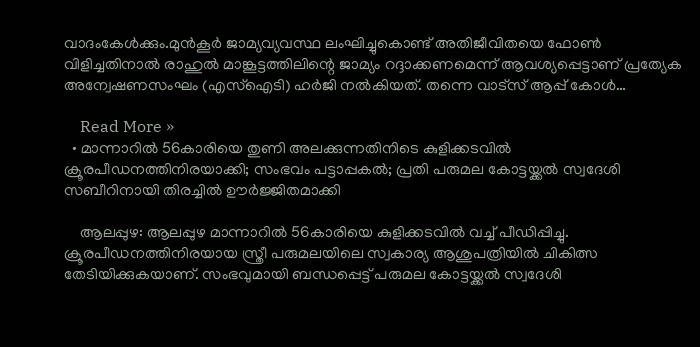വാദംകേൾക്കും.മുൻ‌കൂർ ജാമ്യവ്യവസ്ഥ ലംഘിച്ചുകൊണ്ട് അതിജീവിതയെ ഫോൺ വിളിച്ചതിനാൽ രാഹുൽ മാങ്കൂട്ടത്തിലിന്റെ ജാമ്യം റദ്ദാക്കണമെന്ന് ആവശ്യപ്പെട്ടാണ് പ്രത്യേക അന്വേഷണസംഘം (എസ്ഐടി) ഹർജി നൽകിയത്. തന്നെ വാട്സ് ആപ്പ് കോൾ…

    Read More »
  • മാന്നാറിൽ 56കാരിയെ തുണി അലക്കുന്നതിനിടെ കുളിക്കടവിൽ ക്രൂരപീഡനത്തിനിരയാക്കി; സംഭവം പട്ടാപ്പകൽ; പ്രതി പരുമല കോട്ടയ്ക്കൽ സ്വദേശി സബീറിനായി തിരച്ചിൽ ഊർജ്ജിതമാക്കി

    ആലപ്പുഴ: ആലപ്പുഴ മാന്നാറിൽ 56കാരിയെ കുളിക്കടവിൽ വച്ച് പീഡിപ്പിച്ചു. ക്രൂരപീഡനത്തിനിരയായ സ്ത്രീ പരുമലയിലെ സ്വകാര്യ ആശുപത്രിയിൽ ചികിത്സ തേടിയിക്കുകയാണ്. സംഭവുമായി ബന്ധപ്പെട്ട് പരുമല കോട്ടയ്ക്കൽ സ്വദേശി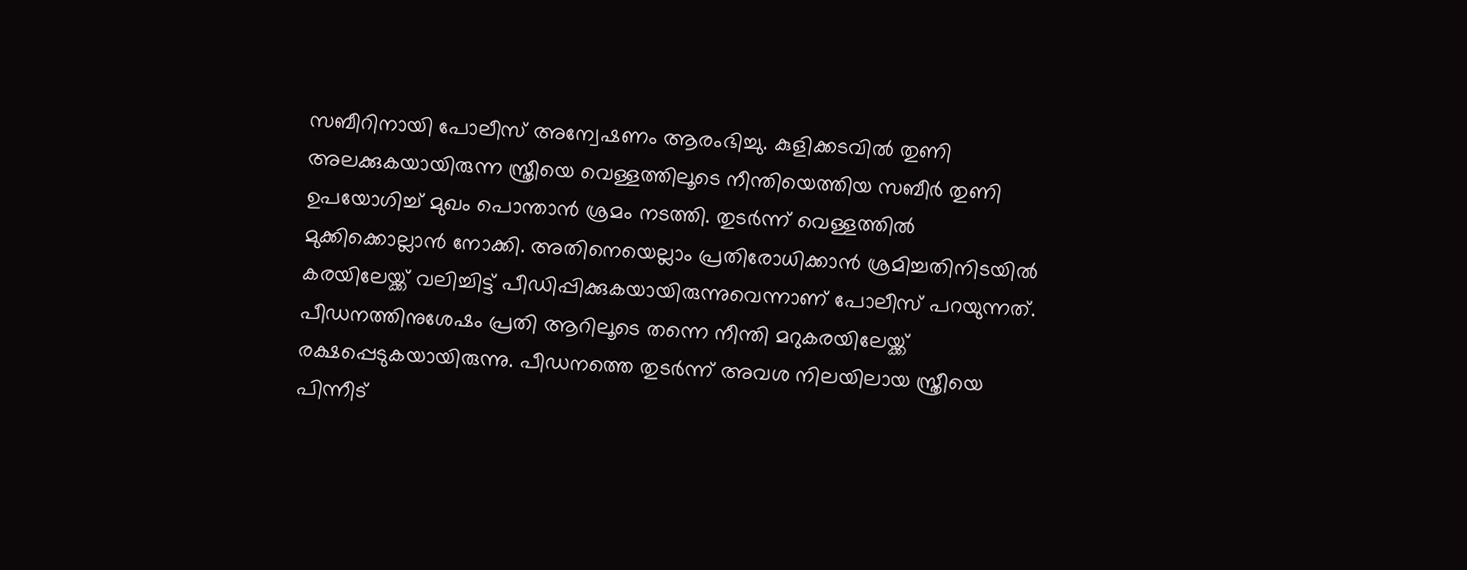സബീറിനായി പോലീസ് അന്വേഷണം ആരംഭിച്ചു. കുളിക്കടവിൽ തുണി അലക്കുകയായിരുന്ന സ്ത്രീയെ വെള്ളത്തിലൂടെ നീന്തിയെത്തിയ സബീർ തുണി ഉപയോഗിച്ച് മുഖം പൊന്താൻ ശ്രമം നടത്തി. തുടർന്ന് വെള്ളത്തിൽ മുക്കിക്കൊല്ലാൻ നോക്കി. അതിനെയെല്ലാം പ്രതിരോധിക്കാൻ ശ്രമിച്ചതിനിടയിൽ കരയിലേയ്ക്ക് വലിച്ചിട്ട് പീഡിപ്പിക്കുകയായിരുന്നുവെന്നാണ് പോലീസ് പറയുന്നത്. പീഡനത്തിനുശേഷം പ്രതി ആറിലൂടെ തന്നെ നീന്തി മറുകരയിലേയ്ക്ക് രക്ഷപ്പെടുകയായിരുന്നു. പീഡനത്തെ തുടർന്ന് അവശ നിലയിലായ സ്ത്രീയെ പിന്നീട്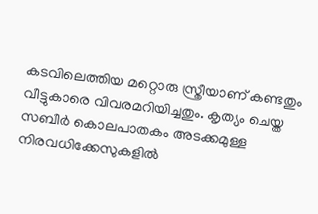കടവിലെത്തിയ മറ്റൊരു സ്ത്രീയാണ് കണ്ടതും വീട്ടുകാരെ വിവരമറിയിച്ചതും. കൃത്യം ചെയ്ത സബീർ കൊലപാതകം അടക്കമുള്ള നിരവധിക്കേസുകളിൽ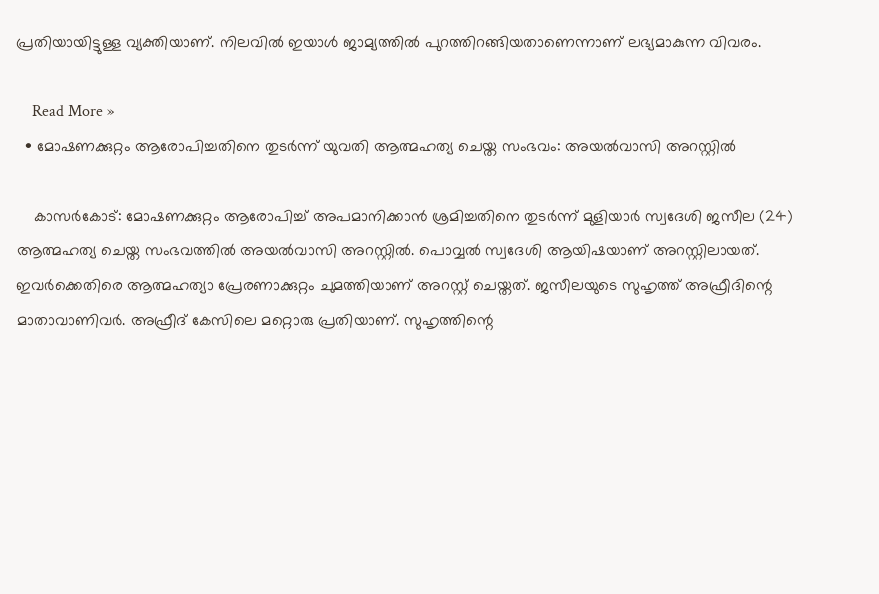പ്രതിയായിട്ടുള്ള വ്യക്തിയാണ്. നിലവിൽ ഇയാൾ ജാമ്യത്തിൽ പുറത്തിറങ്ങിയതാണെന്നാണ് ലഭ്യമാകുന്ന വിവരം.

    Read More »
  • മോഷണക്കുറ്റം ആരോപിച്ചതിനെ തുടർന്ന് യുവതി ആത്മഹത്യ ചെയ്ത സംഭവം: അയൽവാസി അറസ്റ്റിൽ

    കാസർകോട്: മോഷണക്കുറ്റം ആരോപിച്ച് അപമാനിക്കാൻ ശ്രമിച്ചതിനെ തുടർന്ന് മുളിയാർ സ്വദേശി ജസീല (24) ആത്മഹത്യ ചെയ്ത സംഭവത്തിൽ അയൽവാസി അറസ്റ്റിൽ. പൊവ്വൽ സ്വദേശി ആയിഷയാണ് അറസ്റ്റിലായത്. ഇവർക്കെതിരെ ആത്മഹത്യാ പ്രേരണാക്കുറ്റം ചുമത്തിയാണ് അറസ്റ്റ് ചെയ്തത്. ജസീലയുടെ സുഹൃത്ത് അഫ്രീദിന്റെ മാതാവാണിവർ. അഫ്രീദ് കേസിലെ മറ്റൊരു പ്രതിയാണ്. സുഹൃത്തിന്റെ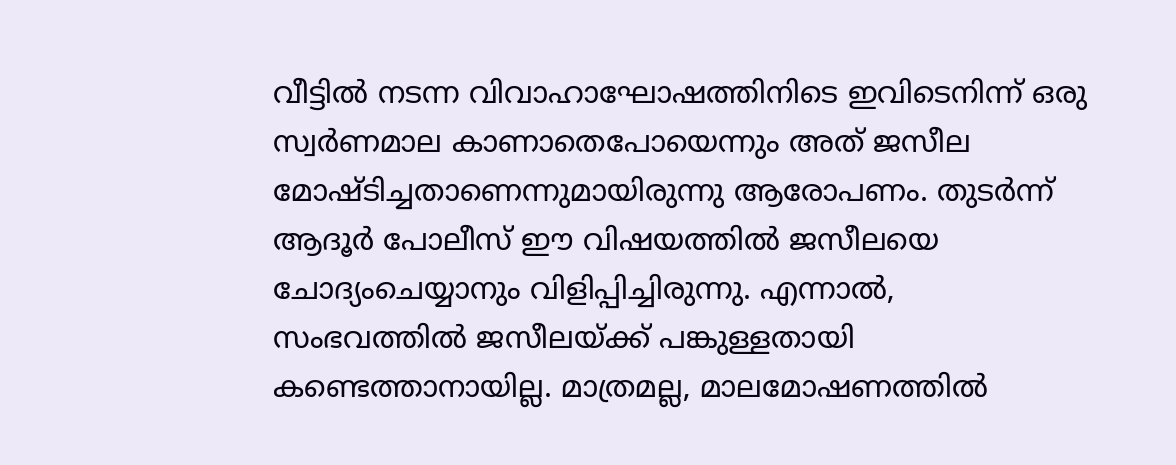വീട്ടിൽ നടന്ന വിവാഹാഘോഷത്തിനിടെ ഇവിടെനിന്ന് ഒരു സ്വർണമാല കാണാതെപോയെന്നും അത് ജസീല മോഷ്ടിച്ചതാണെന്നുമായിരുന്നു ആരോപണം. തുടർന്ന് ആദൂർ പോലീസ് ഈ വിഷയത്തിൽ ജസീലയെ ചോദ്യംചെയ്യാനും വിളിപ്പിച്ചിരുന്നു. എന്നാൽ, സംഭവത്തിൽ ജസീലയ്ക്ക് പങ്കുള്ളതായി കണ്ടെത്താനായില്ല. മാത്രമല്ല, മാലമോഷണത്തിൽ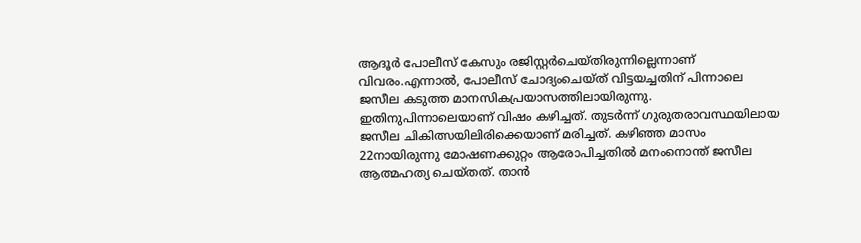ആദൂർ പോലീസ് കേസും രജിസ്റ്റർചെയ്തിരുന്നില്ലെന്നാണ് വിവരം.എന്നാൽ, പോലീസ് ചോദ്യംചെയ്ത് വിട്ടയച്ചതിന് പിന്നാലെ ജസീല കടുത്ത മാനസികപ്രയാസത്തിലായിരുന്നു. ഇതിനുപിന്നാലെയാണ് വിഷം കഴിച്ചത്. തുടർന്ന് ഗുരുതരാവസ്ഥയിലായ ജസീല ചികിത്സയിലിരിക്കെയാണ് മരിച്ചത്. കഴിഞ്ഞ മാസം 22നായിരുന്നു മോഷണക്കുറ്റം ആരോപിച്ചതിൽ മനംനൊന്ത് ജസീല ആത്മഹത്യ ചെയ്തത്. താൻ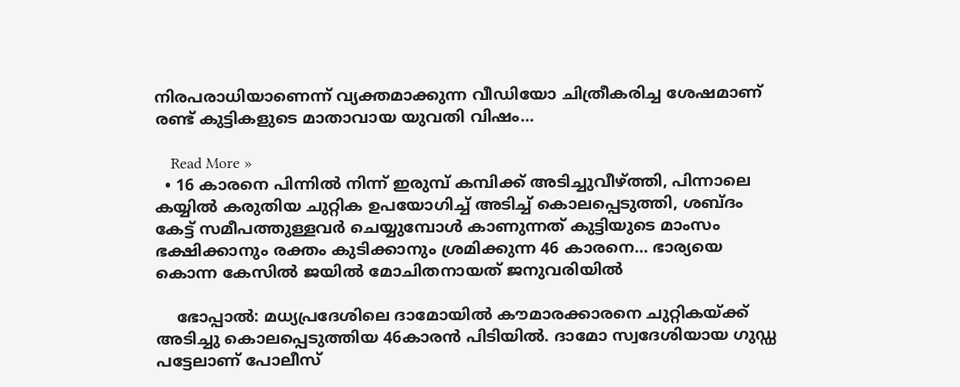നിരപരാധിയാണെന്ന് വ്യക്തമാക്കുന്ന വീഡിയോ ചിത്രീകരിച്ച ശേഷമാണ് രണ്ട് കുട്ടികളുടെ മാതാവായ യുവതി വിഷം…

    Read More »
  • 16 കാരനെ പിന്നിൽ നിന്ന് ഇരുമ്പ് കമ്പിക്ക് അടിച്ചുവീഴ്ത്തി, പിന്നാലെ കയ്യിൽ കരുതിയ ചുറ്റിക ഉപയോഗിച്ച് അടിച്ച് കൊലപ്പെടുത്തി, ശബ്ദം കേട്ട് സമീപത്തുള്ളവർ ചെയ്യുമ്പോൾ കാണുന്നത് കുട്ടിയുടെ മാംസം ഭക്ഷിക്കാനും രക്തം കുടിക്കാനും ശ്രമിക്കുന്ന 46 കാരനെ… ഭാര്യയെ കൊന്ന കേസിൽ ജയിൽ മോചിതനായത് ജനുവരിയിൽ

    ഭോപ്പാൽ: മധ്യപ്രദേശിലെ ദാമോയിൽ കൗമാരക്കാരനെ ചുറ്റികയ്ക്ക് അടിച്ചു കൊലപ്പെടുത്തിയ 46കാരൻ പിടിയിൽ. ദാമോ സ്വദേശിയായ ഗുഡ്ഡ പട്ടേലാണ് പോലീസ്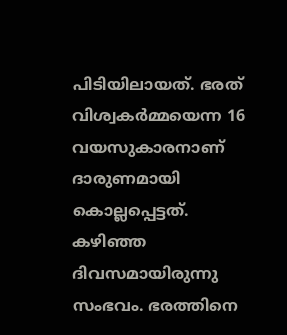പിടിയിലായത്. ഭരത് വിശ്വകർമ്മയെന്ന 16 വയസുകാരനാണ് ദാരുണമായി കൊല്ലപ്പെട്ടത്. കഴിഞ്ഞ ദിവസമായിരുന്നു സംഭവം. ഭരത്തിനെ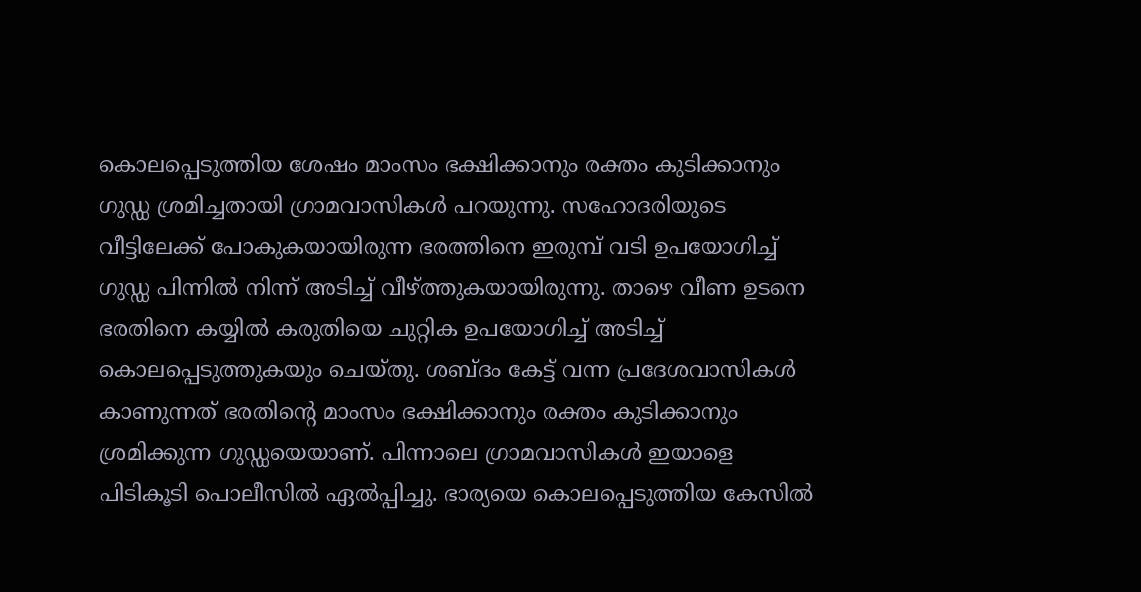കൊലപ്പെടുത്തിയ ശേഷം മാംസം ഭക്ഷിക്കാനും രക്തം കുടിക്കാനും ഗുഡ്ഡ ശ്രമിച്ചതായി ഗ്രാമവാസികൾ പറയുന്നു. സഹോദരിയുടെ വീട്ടിലേക്ക് പോകുകയായിരുന്ന ഭരത്തിനെ ഇരുമ്പ് വടി ഉപയോഗിച്ച് ഗുഡ്ഡ പിന്നിൽ നിന്ന് അടിച്ച് വീഴ്ത്തുകയായിരുന്നു. താഴെ വീണ ഉടനെ ഭരതിനെ കയ്യിൽ കരുതിയെ ചുറ്റിക ഉപയോഗിച്ച് അടിച്ച് കൊലപ്പെടുത്തുകയും ചെയ്തു. ശബ്ദം കേട്ട് വന്ന പ്രദേശവാസികൾ കാണുന്നത് ഭരതിൻ്റെ മാംസം ഭക്ഷിക്കാനും രക്തം കുടിക്കാനും ശ്രമിക്കുന്ന ഗുഡ്ഡയെയാണ്. പിന്നാലെ ഗ്രാമവാസികൾ ഇയാളെ പിടികൂടി പൊലീസിൽ ഏൽപ്പിച്ചു. ഭാര്യയെ കൊലപ്പെടുത്തിയ കേസിൽ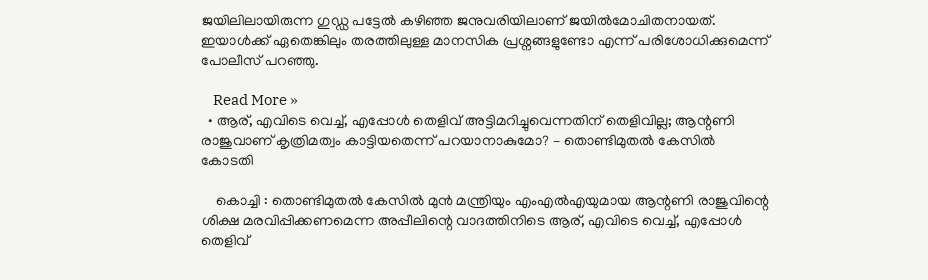ജയിലിലായിരുന്ന ഗുഡ്ഡ പട്ടേൽ കഴിഞ്ഞ ജനുവരിയിലാണ് ജയിൽമോചിതനായത്. ഇയാൾക്ക് ഏതെങ്കിലും തരത്തിലുള്ള മാനസിക പ്രശ്നങ്ങളുണ്ടോ എന്ന് പരിശോധിക്കുമെന്ന് പോലീസ് പറഞ്ഞു.

    Read More »
  • ആര്, എവിടെ വെച്ച്, എപ്പോൾ തെളിവ് അട്ടിമറിച്ചുവെന്നതിന് തെളിവില്ല; ആന്റണി രാജുവാണ് കൃത്രിമത്വം കാട്ടിയതെന്ന് പറയാനാകുമോ? – തൊണ്ടിമുതൽ കേസിൽ കോടതി

    കൊച്ചി : തൊണ്ടിമുതൽ കേസിൽ മുൻ മന്ത്രിയും എംഎൽഎയുമായ ആന്റണി രാജുവിന്റെ ശിക്ഷ മരവിപ്പിക്കണമെന്ന അപ്പീലിന്റെ വാദത്തിനിടെ ആര്, എവിടെ വെച്ച്, എപ്പോൾ തെളിവ്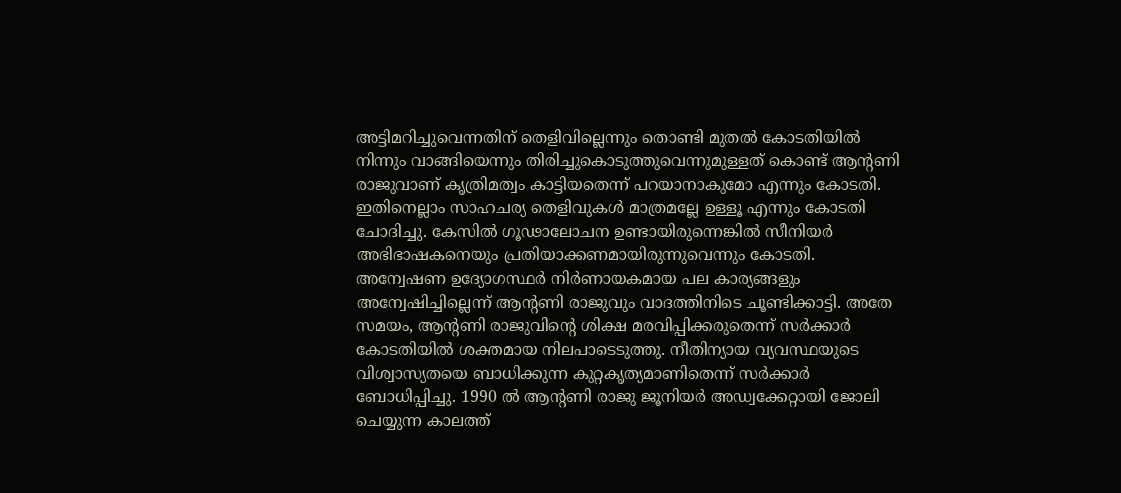അട്ടിമറിച്ചുവെന്നതിന് തെളിവില്ലെന്നും തൊണ്ടി മുതൽ കോടതിയിൽ നിന്നും വാങ്ങിയെന്നും തിരിച്ചുകൊടുത്തുവെന്നുമുള്ളത് കൊണ്ട് ആന്റണി രാജുവാണ് കൃത്രിമത്വം കാട്ടിയതെന്ന് പറയാനാകുമോ എന്നും കോടതി. ഇതിനെല്ലാം സാഹചര്യ തെളിവുകൾ മാത്രമല്ലേ ഉള്ളൂ എന്നും കോടതി ചോദിച്ചു. കേസിൽ ഗൂഢാലോചന ഉണ്ടായിരുന്നെങ്കിൽ സീനിയർ അഭിഭാഷകനെയും പ്രതിയാക്കണമായിരുന്നുവെന്നും കോടതി. അന്വേഷണ ഉദ്യോഗസ്ഥർ നിർണായകമായ പല കാര്യങ്ങളും അന്വേഷിച്ചില്ലെന്ന് ആന്റണി രാജുവും വാദത്തിനിടെ ചൂണ്ടിക്കാട്ടി. അതേ സമയം, ആന്റണി രാജുവിന്റെ ശിക്ഷ മരവിപ്പിക്കരുതെന്ന് സർക്കാർ കോടതിയിൽ ശക്തമായ നിലപാടെടുത്തു. നീതിന്യായ വ്യവസ്ഥയുടെ വിശ്വാസ്യതയെ ബാധിക്കുന്ന കുറ്റകൃത്യമാണിതെന്ന് സർക്കാർ ബോധിപ്പിച്ചു. 1990 ൽ ആന്റണി രാജു ജൂനിയർ അഡ്വക്കേറ്റായി ജോലി ചെയ്യുന്ന കാലത്ത്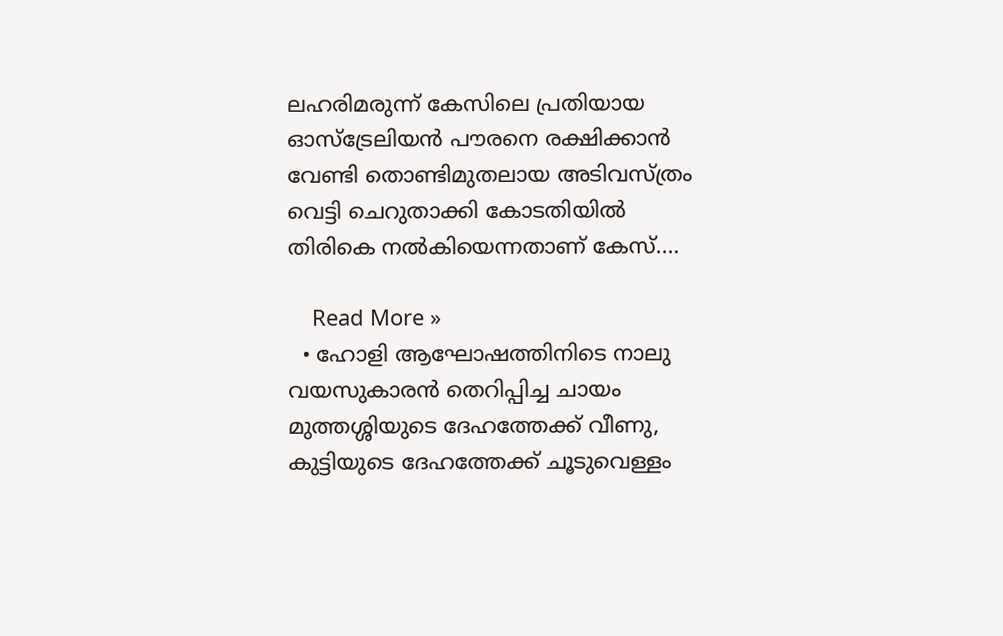ലഹരിമരുന്ന് കേസിലെ പ്രതിയായ ഓസ്‌ട്രേലിയൻ പൗരനെ രക്ഷിക്കാൻ വേണ്ടി തൊണ്ടിമുതലായ അടിവസ്ത്രം വെട്ടി ചെറുതാക്കി കോടതിയിൽ തിരികെ നൽകിയെന്നതാണ് കേസ്.…

    Read More »
  • ഹോളി ആഘോഷത്തിനിടെ നാലു വയസുകാരൻ തെറിപ്പിച്ച ചായം മുത്തശ്ശിയുടെ ദേഹത്തേക്ക് വീണു, കുട്ടിയുടെ ദേഹത്തേക്ക് ചൂടുവെള്ളം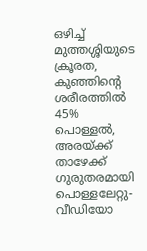ഒഴിച്ച് മുത്തശ്ശിയുടെ ക്രൂരത, കുഞ്ഞിന്റെ ശരീരത്തിൽ 45% പൊള്ളൽ, അരയ്ക്ക് താഴേക്ക് ഗുരുതരമായി പൊള്ളലേറ്റു- വീഡിയോ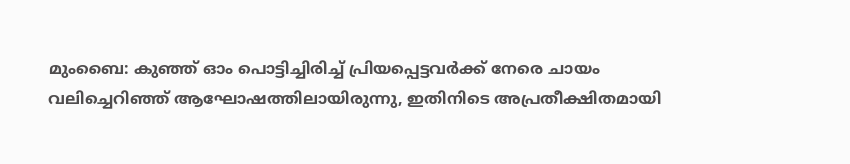മുംബൈ: കുഞ്ഞ് ഓം പൊട്ടിച്ചിരിച്ച് പ്രിയപ്പെട്ടവർക്ക് നേരെ ചായം വലിച്ചെറിഞ്ഞ് ആഘോഷത്തിലായിരുന്നു, ഇതിനിടെ അപ്രതീക്ഷിതമായി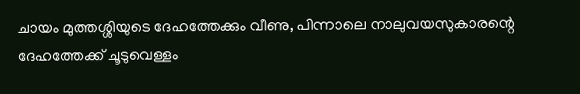ചായം മുത്തശ്ശിയുടെ ദേഹത്തേക്കും വീണു, പിന്നാലെ നാലുവയസുകാരന്റെ ദേഹത്തേക്ക് ചൂടുവെള്ളം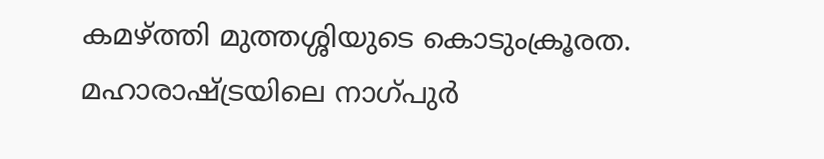കമഴ്ത്തി മുത്തശ്ശിയുടെ കൊടുംക്രൂരത. മഹാരാഷ്ട്രയിലെ നാഗ്പുർ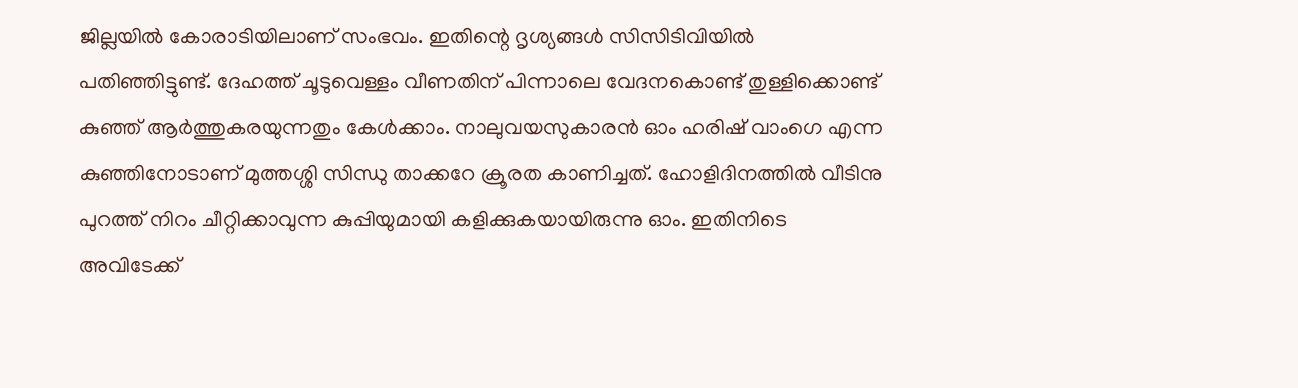ജില്ലയിൽ കോരാടിയിലാണ് സംഭവം. ഇതിന്റെ ദൃശ്യങ്ങൾ സിസിടിവിയിൽ പതിഞ്ഞിട്ടുണ്ട്. ദേഹത്ത് ചൂടുവെള്ളം വീണതിന് പിന്നാലെ വേദനകൊണ്ട് തുള്ളിക്കൊണ്ട് കുഞ്ഞ് ആർത്തുകരയുന്നതും കേൾക്കാം. നാലുവയസുകാരൻ ഓം ഹരിഷ് വാംഗെ എന്ന കുഞ്ഞിനോടാണ് മുത്തശ്ശി സിന്ധു താക്കറേ ക്രൂരത കാണിച്ചത്. ഹോളിദിനത്തിൽ വീടിനു പുറത്ത് നിറം ചീറ്റിക്കാവുന്ന കുപ്പിയുമായി കളിക്കുകയായിരുന്നു ഓം. ഇതിനിടെ അവിടേക്ക്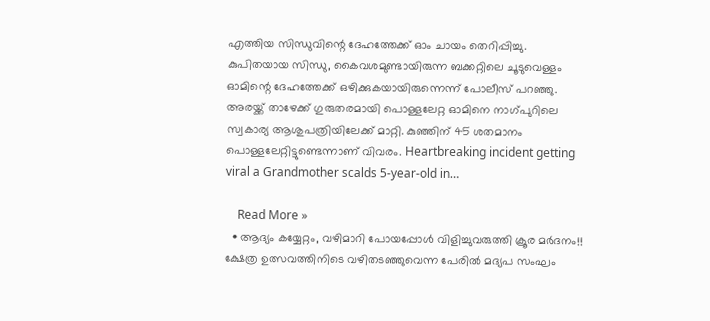എത്തിയ സിന്ധുവിന്റെ ദേഹത്തേക്ക് ഓം ചായം തെറിപ്പിച്ചു. കുപിതയായ സിന്ധു, കൈവശമുണ്ടായിരുന്ന ബക്കറ്റിലെ ചൂടുവെള്ളം ഓമിന്റെ ദേഹത്തേക്ക് ഒഴിക്കുകയായിരുന്നെന്ന് പോലീസ് പറഞ്ഞു. അരയ്ക്ക് താഴേക്ക് ഗുരുതരമായി പൊള്ളലേറ്റ ഓമിനെ നാഗ്പുറിലെ സ്വകാര്യ ആശുപത്രിയിലേക്ക് മാറ്റി. കുഞ്ഞിന് 45 ശതമാനം പൊള്ളലേറ്റിട്ടുണ്ടെന്നാണ് വിവരം. Heartbreaking incident getting viral a Grandmother scalds 5-year-old in…

    Read More »
  • ആദ്യം കയ്യേറ്റം, വഴിമാറി പോയപ്പോൾ വിളിച്ചുവരുത്തി ക്രൂര മർദനം!! ക്ഷേത്ര ഉത്സവത്തിനിടെ വഴിതടഞ്ഞുവെന്ന പേരിൽ മദ്യപ സംഘം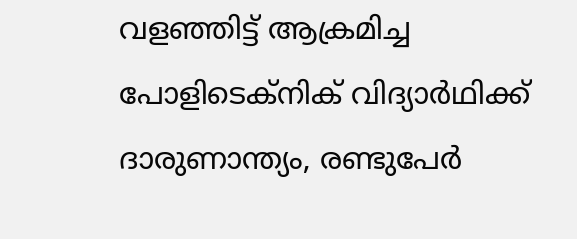വളഞ്ഞിട്ട് ആക്രമിച്ച പോളിടെക്നിക് വിദ്യാർഥിക്ക് ദാരുണാന്ത്യം, രണ്ടുപേർ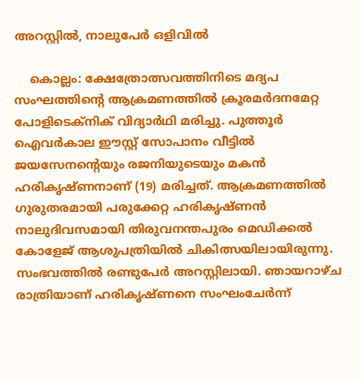അറസ്റ്റിൽ, നാലുപേർ ഒളിവിൽ

    കൊല്ലം: ക്ഷേത്രോത്സവത്തിനിടെ മദ്യപ സംഘത്തിന്റെ ആക്രമണത്തിൽ ക്രൂരമർദനമേറ്റ പോളിടെക്നിക് വിദ്യാർഥി മരിച്ചു. പുത്തൂർ ഐവർകാല ഈസ്റ്റ് സോപാനം വീട്ടിൽ ജയസേനന്റെയും രജനിയുടെയും മകൻ ഹരികൃഷ്ണനാണ് (19) മരിച്ചത്. ആക്രമണത്തിൽ ഗുരുതരമായി പരുക്കേറ്റ ഹരികൃഷ്ണൻ നാലുദിവസമായി തിരുവനന്തപുരം മെഡിക്കൽ കോളേജ്‌ ആശുപത്രിയിൽ ചികിത്സയിലായിരുന്നു. സംഭവത്തിൽ രണ്ടുപേർ അറസ്റ്റിലായി. ഞായറാഴ്ച രാത്രിയാണ് ഹരികൃഷ്ണനെ സംഘംചേർന്ന്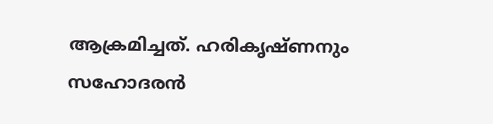ആക്രമിച്ചത്. ഹരികൃഷ്ണനും സഹോദരൻ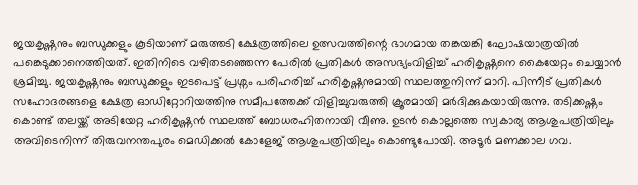ജയകൃഷ്ണനും ബന്ധുക്കളും കൂടിയാണ് മരുത്തടി ക്ഷേത്രത്തിലെ ഉത്സവത്തിന്റെ ഭാഗമായ തങ്കയങ്കി ഘോഷയാത്രയിൽ പങ്കെടുക്കാനെത്തിയത്. ഇതിനിടെ വഴിതടഞ്ഞെന്ന പേരിൽ പ്രതികൾ അസഭ്യംവിളിച്ച് ഹരികൃഷ്ണനെ കൈയേറ്റം ചെയ്യാൻ ശ്രമിച്ചു. ജയകൃഷ്ണനും ബന്ധുക്കളും ഇടപെട്ട് പ്രശ്നം പരിഹരിച്ച് ഹരികൃഷ്ണനുമായി സ്ഥലത്തുനിന്ന് മാറി. പിന്നീട് പ്രതികൾ സഹോദരങ്ങളെ ക്ഷേത്ര ഓഡിറ്റോറിയത്തിനു സമീപത്തേക്ക് വിളിച്ചുവരുത്തി ക്രൂരമായി മർദിക്കുകയായിരുന്നു. തടിക്കഷ്ണം കൊണ്ട് തലയ്ക്ക് അടിയേറ്റ ഹരികൃഷ്ണൻ സ്ഥലത്ത് ബോധരഹിതനായി വീണു. ഉടൻ കൊല്ലത്തെ സ്വകാര്യ ആശുപത്രിയിലും അവിടെനിന്ന് തിരുവനന്തപുരം മെഡിക്കൽ കോളേജ്‌ ആശുപത്രിയിലും കൊണ്ടുപോയി. അടൂർ മണക്കാല ഗവ.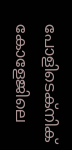പോളിടെക്നിക് കോളേജിലെ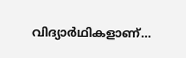വിദ്യാർഥികളാണ്…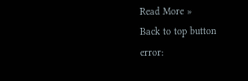Read More »
Back to top button
error: